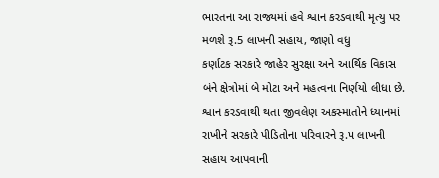ભારતના આ રાજ્યમાં હવે શ્વાન કરડવાથી મૃત્યુ પર મળશે રૂ.5 લાખની સહાય, જાણો વધુ
કર્ણાટક સરકારે જાહેર સુરક્ષા અને આર્થિક વિકાસ બંને ક્ષેત્રોમાં બે મોટા અને મહત્વના નિર્ણયો લીધા છે. શ્વાન કરડવાથી થતા જીવલેણ અકસ્માતોને ધ્યાનમાં રાખીને સરકારે પીડિતોના પરિવારને રૂ.૫ લાખની સહાય આપવાની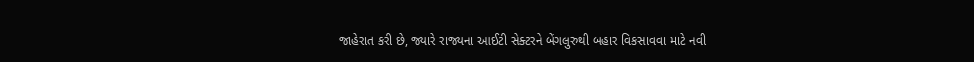જાહેરાત કરી છે, જ્યારે રાજ્યના આઈટી સેક્ટરને બેંગલુરુથી બહાર વિકસાવવા માટે નવી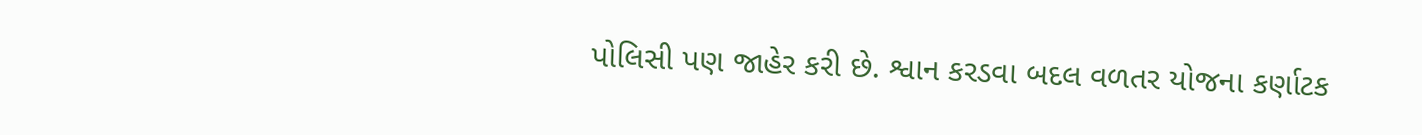પોલિસી પણ જાહેર કરી છે. શ્વાન કરડવા બદલ વળતર યોજના કર્ણાટક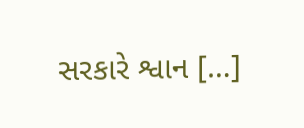સરકારે શ્વાન […]